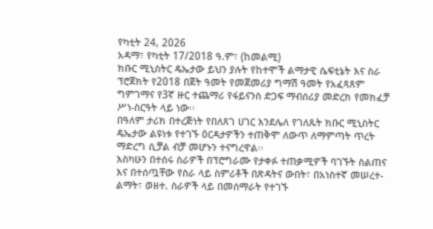የካቲት 24, 2026
አዳማ፣ የካቲት 17/2018 ዓ.ም፣ (ከመልሚ)
ክቡር ሚኒስትር ዴኤታው ይህን ያሉት የከተሞች ልማታዊ ሴፍቲኔት እና ስራ ፕሮጀክት የ2018 በጀት ዓመት የመጀመሪያ ግማሽ ዓመት የአፈጻጸም ግምገማና የ3ኛ ዙር ተጨማሪ የፋይናንስ ድጋፍ ማብሰሪያ መድረክ የመክፈቻ ሥነ-ስርዓት ላይ ነው፡፡
በዓለም ታሪክ በተረጅነት የበለጸገ ሀገር እንደሌለ የገለጹት ክቡር ሚኒስትር ዴኤታው ልዩነቱ የተገኙ ዕርዳታዎችን ተጠቅሞ ለውጥ ለማምጣት ጥረት ማድረግ ሲቻል ብቻ መሆኑን ተናግረዋል፡፡
እስካሁን በተሰሩ ስራዎች በፕሮግራሙ የታቀፉ ተጠቃሚዎች ባገኙት ስልጠና እና በተሰጧቸው የስራ ላይ ስምሪቶች በጽዳትና ውበት፣ በአነስተኛ መሠረተ-ልማት፣ ወዘተ. ስራዎች ላይ በመሰማራት የተገኙ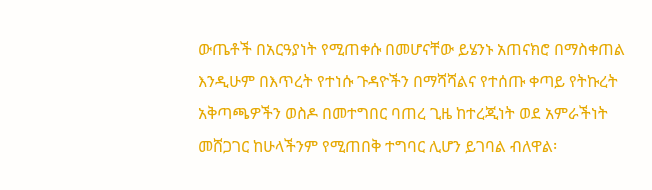ውጤቶች በአርዓያነት የሚጠቀሱ በመሆናቸው ይሄንኑ አጠናክሮ በማስቀጠል እንዲሁም በእጥረት የተነሱ ጉዳዮችን በማሻሻልና የተሰጡ ቀጣይ የትኩረት አቅጣጫዎችን ወስዶ በመተግበር ባጠረ ጊዜ ከተረጂነት ወደ አምራችነት መሸጋገር ከሁላችንም የሚጠበቅ ተግባር ሊሆን ይገባል ብለዋል፡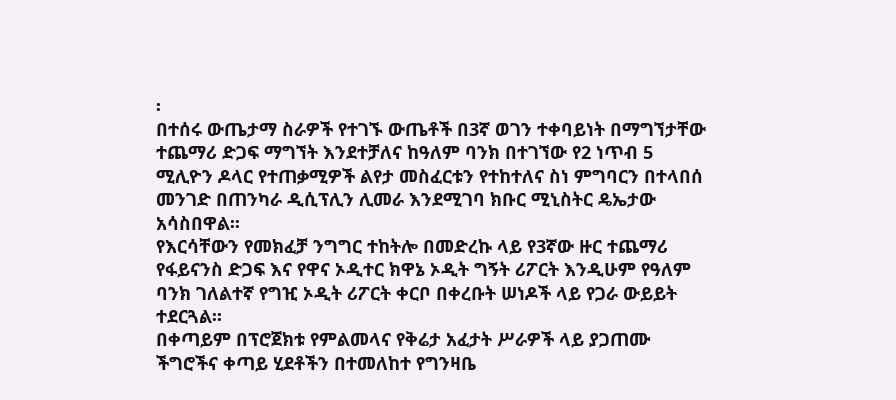፡
በተሰሩ ውጤታማ ስራዎች የተገኙ ውጤቶች በ3ኛ ወገን ተቀባይነት በማግኘታቸው ተጨማሪ ድጋፍ ማግኘት እንደተቻለና ከዓለም ባንክ በተገኘው የ2 ነጥብ 5 ሚሊዮን ዶላር የተጠቃሚዎች ልየታ መስፈርቱን የተከተለና ስነ ምግባርን በተላበሰ መንገድ በጠንካራ ዲሲፕሊን ሊመራ እንደሚገባ ክቡር ሚኒስትር ዴኤታው አሳስበዋል፡፡
የእርሳቸውን የመክፈቻ ንግግር ተከትሎ በመድረኩ ላይ የ3ኛው ዙር ተጨማሪ የፋይናንስ ድጋፍ እና የዋና ኦዲተር ክዋኔ ኦዲት ግኝት ሪፖርት እንዲሁም የዓለም ባንክ ገለልተኛ የግዢ ኦዲት ሪፖርት ቀርቦ በቀረቡት ሠነዶች ላይ የጋራ ውይይት ተደርጓል፡፡
በቀጣይም በፕሮጀክቱ የምልመላና የቅሬታ አፈታት ሥራዎች ላይ ያጋጠሙ ችግሮችና ቀጣይ ሂደቶችን በተመለከተ የግንዛቤ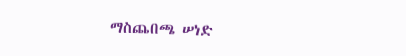ማስጨበጫ ሠነድ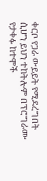ቀርቦ የጋራ ውይይት የሚደረግበት ሲሆን ይህን ተከትሎም በፕሮግራሙ የታቀፉ ከተሞች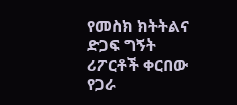የመስክ ክትትልና ድጋፍ ግኝት ሪፖርቶች ቀርበው የጋራ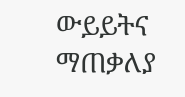ውይይትና ማጠቃለያ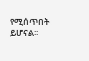የሚሰጥበት ይሆናል፡፡